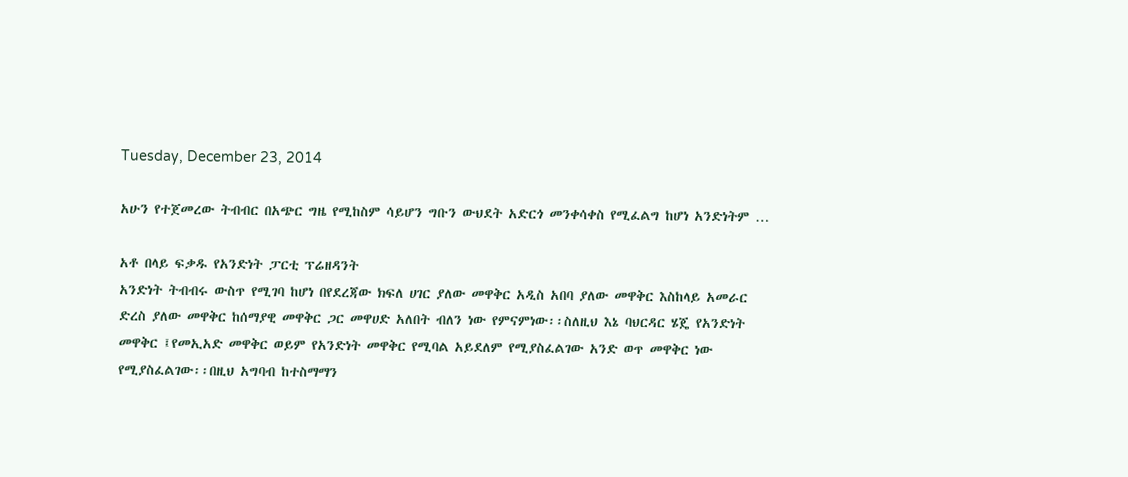Tuesday, December 23, 2014

አሁን የተጀመረው ትብብር በአጭር ግዜ የሚከስም ሳይሆን ግቡን ውህደት አድርጎ መንቀሳቀስ የሚፈልግ ከሆነ አንድነትም …

አቶ በላይ ፍቃዱ የአንድነት ፓርቲ ፕሬዘዳንት
አንድነት ትብብሩ ውስጥ የሚገባ ከሆነ በየደረጃው ክፍለ ሀገር ያለው መዋቅር አዲስ አበባ ያለው መዋቅር እስከላይ አመራር ድረስ ያለው መዋቅር ከሰማያዊ መዋቅር ጋር መዋሀድ አለበት ብለን ነው የምናምነው፡፡ስለዚህ እኔ ባህርዳር ሄጄ የአንድነት መዋቅር ፤የመኢአድ መዋቅር ወይም የአንድነት መዋቅር የሚባል አይደለም የሚያስፈልገው አንድ ወጥ መዋቅር ነው የሚያስፈልገው፡፡በዚህ አግባብ ከተስማማን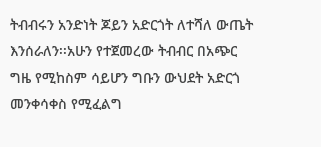ትብብሩን አንድነት ጆይን አድርጎት ለተሻለ ውጤት እንሰራለን፡፡አሁን የተጀመረው ትብብር በአጭር ግዜ የሚከስም ሳይሆን ግቡን ውህደት አድርጎ መንቀሳቀስ የሚፈልግ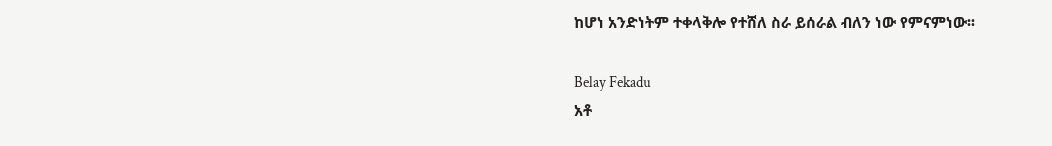ከሆነ አንድነትም ተቀላቅሎ የተሸለ ስራ ይሰራል ብለን ነው የምናምነው፡፡

Belay Fekadu
አቶ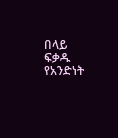በላይ ፍቃዱ የአንድነት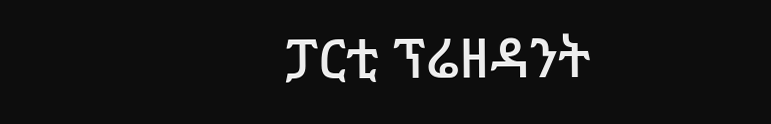ፓርቲ ፕሬዘዳንት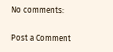No comments:

Post a Comment